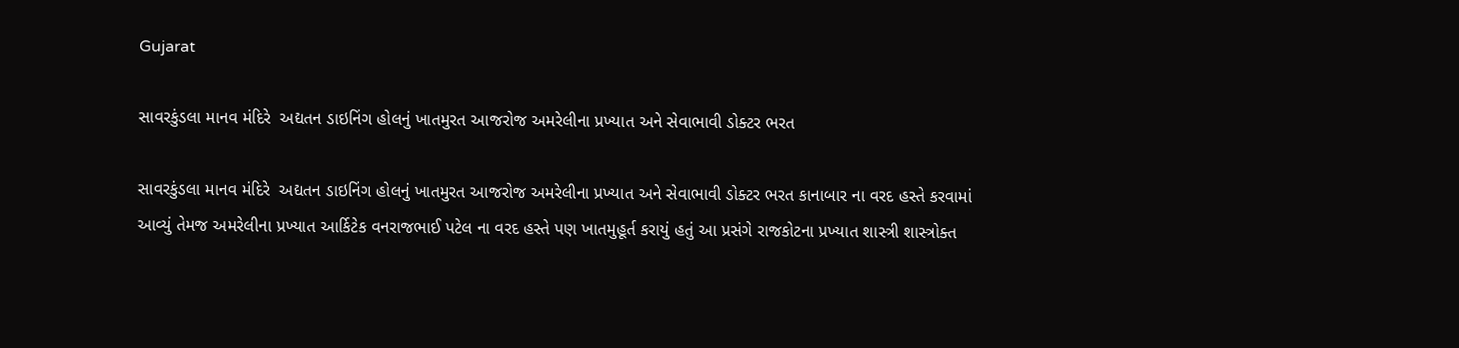Gujarat

સાવરકુંડલા માનવ મંદિરે  અદ્યતન ડાઇનિંગ હોલનું ખાતમુરત આજરોજ અમરેલીના પ્રખ્યાત અને સેવાભાવી ડોક્ટર ભરત

સાવરકુંડલા માનવ મંદિરે  અદ્યતન ડાઇનિંગ હોલનું ખાતમુરત આજરોજ અમરેલીના પ્રખ્યાત અને સેવાભાવી ડોક્ટર ભરત કાનાબાર ના વરદ હસ્તે કરવામાં આવ્યું તેમજ અમરેલીના પ્રખ્યાત આર્કિટેક વનરાજભાઈ પટેલ ના વરદ હસ્તે પણ ખાતમુહૂર્ત કરાયું હતું આ પ્રસંગે રાજકોટના પ્રખ્યાત શાસ્ત્રી શાસ્ત્રોક્ત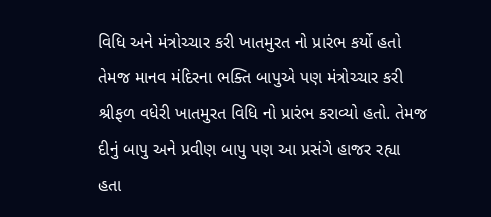વિધિ અને મંત્રોચ્ચાર કરી ખાતમુરત નો પ્રારંભ કર્યો હતો તેમજ માનવ મંદિરના ભક્તિ બાપુએ પણ મંત્રોચ્ચાર કરી શ્રીફળ વધેરી ખાતમુરત વિધિ નો પ્રારંભ કરાવ્યો હતો. તેમજ દીનું બાપુ અને પ્રવીણ બાપુ પણ આ પ્રસંગે હાજર રહ્યા હતા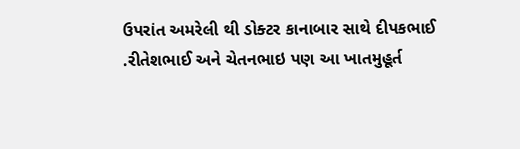ઉપરાંત અમરેલી થી ડોક્ટર કાનાબાર સાથે દીપકભાઈ .રીતેશભાઈ અને ચેતનભાઇ પણ આ ખાતમુહૂર્ત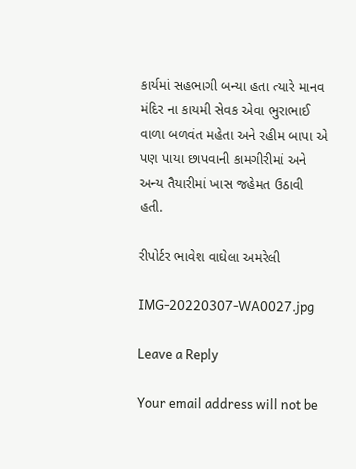કાર્યમાં સહભાગી બન્યા હતા ત્યારે માનવ મંદિર ના કાયમી સેવક એવા ભુરાભાઈ વાળા બળવંત મહેતા અને રહીમ બાપા એ પણ પાયા છાપવાની કામગીરીમાં અને અન્ય તૈયારીમાં ખાસ જહેમત ઉઠાવી હતી.

રીપોર્ટર ભાવેશ વાઘેલા અમરેલી

IMG-20220307-WA0027.jpg

Leave a Reply

Your email address will not be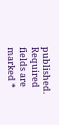published. Required fields are marked *